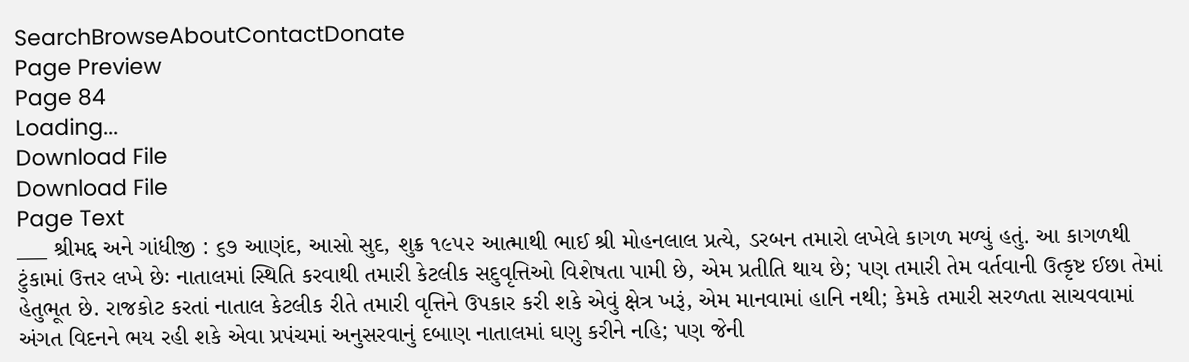SearchBrowseAboutContactDonate
Page Preview
Page 84
Loading...
Download File
Download File
Page Text
___ શ્રીમદ્દ અને ગાંધીજી : ૬૭ આણંદ, આસો સુદ, શુક્ર ૧૯૫૨ આત્માથી ભાઈ શ્રી મોહનલાલ પ્રત્યે, ડરબન તમારો લખેલે કાગળ મળ્યું હતું. આ કાગળથી ટુંકામાં ઉત્તર લખે છેઃ નાતાલમાં સ્થિતિ કરવાથી તમારી કેટલીક સદુવૃત્તિઓ વિશેષતા પામી છે, એમ પ્રતીતિ થાય છે; પણ તમારી તેમ વર્તવાની ઉત્કૃષ્ટ ઈછા તેમાં હેતુભૂત છે. રાજકોટ કરતાં નાતાલ કેટલીક રીતે તમારી વૃત્તિને ઉપકાર કરી શકે એવું ક્ષેત્ર ખરૂં, એમ માનવામાં હાનિ નથી; કેમકે તમારી સરળતા સાચવવામાં અંગત વિદનને ભય રહી શકે એવા પ્રપંચમાં અનુસરવાનું દબાણ નાતાલમાં ઘણુ કરીને નહિ; પણ જેની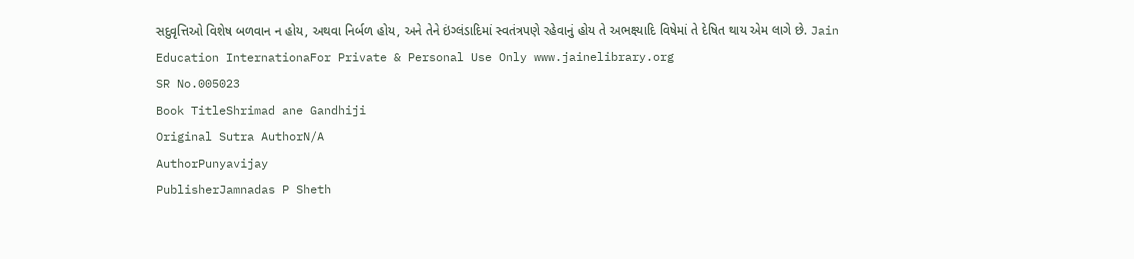સદુવૃત્તિઓ વિશેષ બળવાન ન હોય, અથવા નિર્બળ હોય, અને તેને ઇંગ્લંડાદિમાં સ્વતંત્રપણે રહેવાનું હોય તે અભક્ષ્યાદિ વિષેમાં તે દેષિત થાય એમ લાગે છે. Jain Education InternationaFor Private & Personal Use Only www.jainelibrary.org
SR No.005023
Book TitleShrimad ane Gandhiji
Original Sutra AuthorN/A
AuthorPunyavijay
PublisherJamnadas P Sheth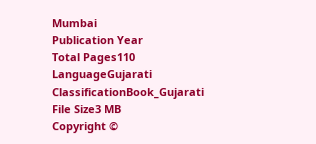Mumbai
Publication Year
Total Pages110
LanguageGujarati
ClassificationBook_Gujarati
File Size3 MB
Copyright ©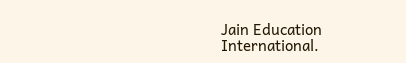Jain Education International.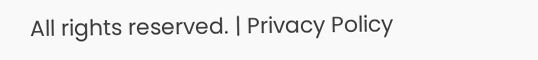All rights reserved. | Privacy Policy